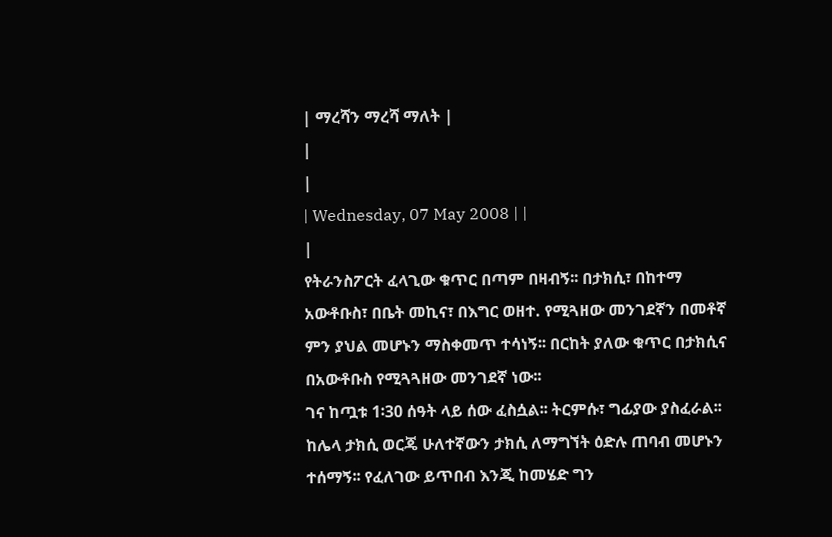| ማረሻን ማረሻ ማለት |
|
|
| Wednesday, 07 May 2008 | |
|
የትራንስፖርት ፈላጊው ቁጥር በጣም በዛብኝ፡፡ በታክሲ፣ በከተማ አውቶቡስ፣ በቤት መኪና፣ በእግር ወዘተ. የሚጓዘው መንገደኛን በመቶኛ ምን ያህል መሆኑን ማስቀመጥ ተሳነኝ፡፡ በርከት ያለው ቁጥር በታክሲና በአውቶቡስ የሚጓጓዘው መንገደኛ ነው፡፡
ገና ከጧቱ 1፡30 ሰዓት ላይ ሰው ፈስሷል፡፡ ትርምሱ፣ ግፊያው ያስፈራል፡፡ ከሌላ ታክሲ ወርጄ ሁለተኛውን ታክሲ ለማግኘት ዕድሉ ጠባብ መሆኑን ተሰማኝ፡፡ የፈለገው ይጥበብ እንጂ ከመሄድ ግን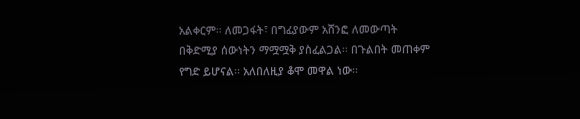አልቀርም፡፡ ለመጋፋት፣ በግፊያውም አሸንፎ ለመውጣት በቅድሚያ ሰውነትን ማሟሟቅ ያስፈልጋል፡፡ በጉልበት መጠቀም የግድ ይሆናል፡፡ አለበለዚያ ቆሞ መዋል ነው፡፡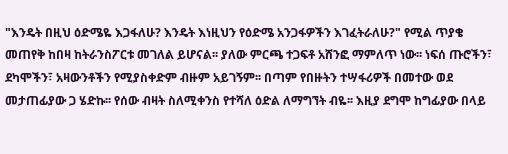"እንዴት በዚህ ዕድሜዬ እጋፋለሁ? እንዴት እነዚህን የዕድሜ አንጋፋዎችን እገፈትራለሁ?" የሚል ጥያቄ መጠየቅ ከበዛ ከትራንስፖርቱ መገለል ይሆናል፡፡ ያለው ምርጫ ተጋፍቶ አሸንፎ ማምለጥ ነው፡፡ ነፍሰ ጡሮችን፣ ደካሞችን፣ አዛውንቶችን የሚያስቀድም ብዙም አይገኝም፡፡ በጣም የበዙትን ተሣፋሪዎች በመተው ወደ መታጠፊያው ጋ ሄድኩ፡፡ የሰው ብዛት ስለሚቀንስ የተሻለ ዕድል ለማግኘት ብዬ፡፡ እዚያ ደግሞ ከግፊያው በላይ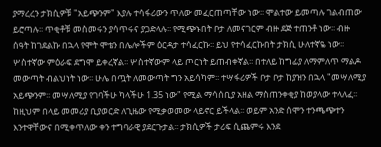ያማረረን ታክሲዎቹ "አይጭንም" እያሉ ተሳፋሪውን ጥለው መፈርጠጣቸው ነው፡፡ ሞልተው ይመጣሉ ገልብጠው ይሮጣሉ፡፡ ጥቂቶቹ መስመሩን ያሳጥሩና ያጋድላሉ፡፡ የሚጭኑበት ቦታ ለመናገርም ብዙ ደጅ ተጠንቶ ነው፡፡ ብዙ ሰዓት ከገደልኩ በኋላ የሞት ሞቴን በሌሎችም ዕርዳታ ተሳፈርኩ፡፡ ይህ የተሳፈርኩበት ታክሲ ሁለተኛዬ ነው፡፡ ሦስተኛው ምዕራፍ ደግሞ ይቀረኛል፡፡ ሦስተኛውም ላይ ጦርነት ይጠብቀኛል፡፡ በተለይ ከግፊያ ለማምለጥ ማልዶ መውጣት ብልህነት ነው፡፡ ሁሌ በጧት ለመውጣት ግን አይሳካም፡፡ ተሣፋሪዎች ቦታ ቦታ ከያዝን በኋላ "መሣለሚያ አይጭንም፡፡ መሣለሚያ የገባችሁ ካላችሁ 1.35 ነው" የሚል ማሳሰቢያ አዘል ማስጠንቀቂያ ከወያላው ተላለፈ፡፡ ከዚህም በላይ መመሪያ ቢያወርድ ለጊዜው የሚቃወመው ላይኖር ይችላል፡፡ ወይም አንድ ሰሞን ተንጫጭተን እንተዋቸውና በሚቀጥለው ቀን ተግባራዊ ያደርጉታል፡፡ ታክሲዎች ታሪፍ ሲጨምሩ እንደ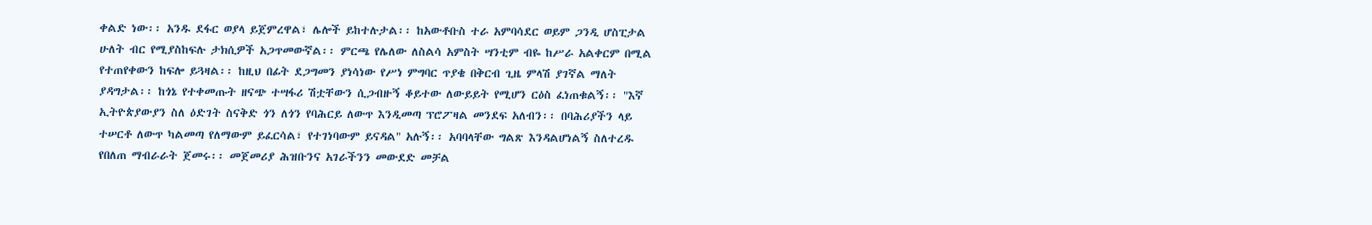ቀልድ ነው፡፡ አንዱ ደፋር ወያላ ይጀምረዋል፣ ሌሎች ይከተሉታል፡፡ ከአውቶቡስ ተራ አምባሳደር ወይም ጋንዲ ሆስፒታል ሁለት ብር የሚያስከፍሉ ታክሲዎች አጋጥመውኛል፡፡ ምርጫ የሌለው ለስልሳ አምስት ሣንቲም ብዬ ከሥራ አልቀርም በሚል የተጠየቀውን ከፍሎ ይጓዛል፡፡ ከዚህ በፊት ደጋግመን ያነሳነው የሥነ ምግባር ጥያቄ በቅርብ ጊዜ ምላሽ ያገኛል ማለት ያዳግታል፡፡ ከጎኔ የተቀመጡት ዘናጭ ተሣፋሪ ሽቷቸውን ሲጋብዙኝ ቆይተው ለውይይት የሚሆን ርዕስ ፈነጠቁልኝ፡፡ "እኛ ኢትዮጵያውያን ስለ ዕድገት ስናቅድ ጎን ለጎን የባሕርይ ለውጥ እንዲመጣ ፕሮፖዛል መንደፍ አለብን፡፡ በባሕሪያችን ላይ ተሠርቶ ለውጥ ካልመጣ የለማውም ይፈርሳል፣ የተገነባውም ይናዳል" አሉኝ፡፡ አባባላቸው ግልጽ እንዳልሆነልኝ ስለተረዱ የበለጠ ማብራራት ጀመሩ፡፡ መጀመሪያ ሕዝቡንና አገራችንን መውደድ መቻል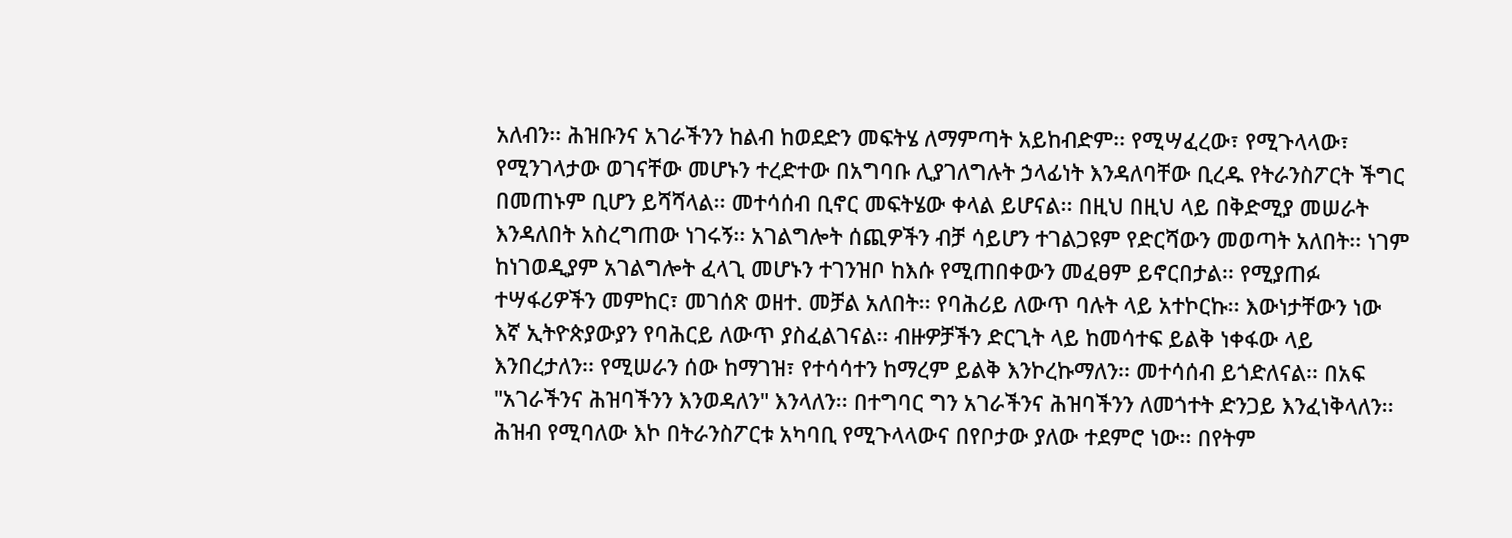አለብን፡፡ ሕዝቡንና አገራችንን ከልብ ከወደድን መፍትሄ ለማምጣት አይከብድም፡፡ የሚሣፈረው፣ የሚጉላላው፣ የሚንገላታው ወገናቸው መሆኑን ተረድተው በአግባቡ ሊያገለግሉት ኃላፊነት እንዳለባቸው ቢረዱ የትራንስፖርት ችግር በመጠኑም ቢሆን ይሻሻላል፡፡ መተሳሰብ ቢኖር መፍትሄው ቀላል ይሆናል፡፡ በዚህ በዚህ ላይ በቅድሚያ መሠራት እንዳለበት አስረግጠው ነገሩኝ፡፡ አገልግሎት ሰጪዎችን ብቻ ሳይሆን ተገልጋዩም የድርሻውን መወጣት አለበት፡፡ ነገም ከነገወዲያም አገልግሎት ፈላጊ መሆኑን ተገንዝቦ ከእሱ የሚጠበቀውን መፈፀም ይኖርበታል፡፡ የሚያጠፉ ተሣፋሪዎችን መምከር፣ መገሰጽ ወዘተ. መቻል አለበት፡፡ የባሕሪይ ለውጥ ባሉት ላይ አተኮርኩ፡፡ እውነታቸውን ነው እኛ ኢትዮጵያውያን የባሕርይ ለውጥ ያስፈልገናል፡፡ ብዙዎቻችን ድርጊት ላይ ከመሳተፍ ይልቅ ነቀፋው ላይ እንበረታለን፡፡ የሚሠራን ሰው ከማገዝ፣ የተሳሳተን ከማረም ይልቅ እንኮረኩማለን፡፡ መተሳሰብ ይጎድለናል፡፡ በአፍ "አገራችንና ሕዝባችንን እንወዳለን" እንላለን፡፡ በተግባር ግን አገራችንና ሕዝባችንን ለመጎተት ድንጋይ እንፈነቅላለን፡፡ ሕዝብ የሚባለው እኮ በትራንስፖርቱ አካባቢ የሚጉላላውና በየቦታው ያለው ተደምሮ ነው፡፡ በየትም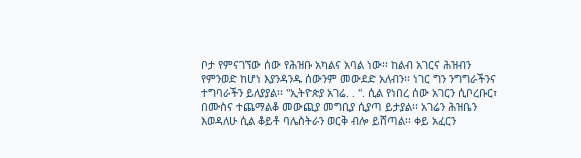ቦታ የምናገኘው ሰው የሕዝቡ አካልና አባል ነው፡፡ ከልብ አገርና ሕዝብን የምንወድ ከሆነ እያንዳንዱ ሰውንም መውደድ አለብን፡፡ ነገር ግን ንግግራችንና ተግባራችን ይለያያል፡፡ "ኢትዮጵያ አገሬ. . ". ሲል የነበረ ሰው አገርን ሲቦረቡር፣ በሙስና ተጨማልቆ መውጪያ መግቢያ ሲያጣ ይታያል፡፡ አገሬን ሕዝቤን እወዳለሁ ሲል ቆይቶ ባሌስትራን ወርቅ ብሎ ይሸጣል፡፡ ቀይ አፈርን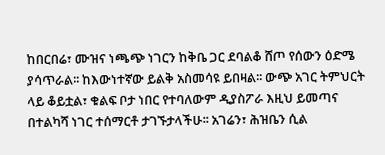ከበርበሬ፣ ሙዝና ነጫጭ ነገርን ከቅቤ ጋር ደባልቆ ሸጦ የሰውን ዕድሜ ያሳጥራል፡፡ ከእውነተኛው ይልቅ አስመሳዩ ይበዛል፡፡ ውጭ አገር ትምህርት ላይ ቆይቷል፣ ቁልፍ ቦታ ነበር የተባለውም ዲያስፖራ እዚህ ይመጣና በተልካሻ ነገር ተሰማርቶ ታገኙታላችሁ፡፡ አገሬን፣ ሕዝቤን ሲል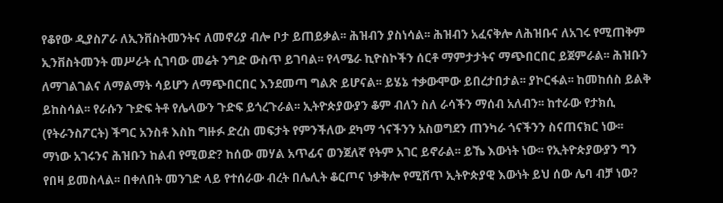የቆየው ዲያስፖራ ለኢንቨስትመንትና ለመኖሪያ ብሎ ቦታ ይጠይቃል፡፡ ሕዝብን ያስነሳል፡፡ ሕዝብን አፈናቅሎ ለሕዝቡና ለአገሩ የሚጠቅም ኢንቨስትመንት መሥራት ሲገባው መሬት ንግድ ውስጥ ይገባል፡፡ የላሜራ ኪዮስኮችን ሰርቶ ማምታታትና ማጭበርበር ይጀምራል፡፡ ሕዝቡን ለማገልገልና ለማልማት ሳይሆን ለማጭበርበር እንደመጣ ግልጽ ይሆናል፡፡ ይሄኔ ተቃውሞው ይበረታበታል፡፡ ያኮርፋል፡፡ ከመከሰስ ይልቅ ይከስሳል፡፡ የራሱን ጉድፍ ትቶ የሌላውን ጉድፍ ይጎረጉራል፡፡ ኢትዮጵያውያን ቆም ብለን ስለ ራሳችን ማሰብ አለብን፡፡ ከተራው የታክሲ (የትራንስፖርት) ችግር አንስቶ እስከ ግዙፉ ድረስ መፍታት የምንችለው ደካማ ጎናችንን አስወግደን ጠንካራ ጎናችንን ስናጠናክር ነው፡፡ ማነው አገሩንና ሕዝቡን ከልብ የሚወድ? ከሰው መሃል አጥፊና ወንጀለኛ የትም አገር ይኖራል፡፡ ይኼ እውነት ነው፡፡ የኢትዮጵያውያን ግን የበዛ ይመስላል፡፡ በቀለበት መንገድ ላይ የተሰራው ብረት በሌሊት ቆርጦና ነቃቅሎ የሚሸጥ ኢትዮጵያዊ እውነት ይህ ሰው ሌባ ብቻ ነው?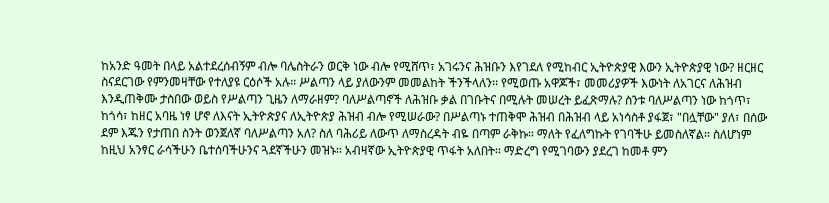ከአንድ ዓመት በላይ አልተደረሰብኝም ብሎ ባሌስትራን ወርቅ ነው ብሎ የሚሸጥ፣ አገሩንና ሕዝቡን እየገደለ የሚከብር ኢትዮጵያዊ እውን ኢትዮጵያዊ ነው? ዘርዘር ስናደርገው የምንመዛቸው የተለያዩ ርዕሶች አሉ፡፡ ሥልጣን ላይ ያለውንም መመልከት ችንችላለን፡፡ የሚወጡ አዋጆች፣ መመሪያዎች እውነት ለአገርና ለሕዝብ እንዲጠቅሙ ታስበው ወይስ የሥልጣን ጊዜን ለማራዘም? ባለሥልጣኖች ለሕዝቡ ቃል በገቡትና በሚሉት መሠረት ይፈጽማሉ? ስንቱ ባለሥልጣን ነው ከጎጥ፣ ከጎሳ፣ ከዘር አባዜ ነፃ ሆኖ ለእናት ኢትዮጵያና ለኢትዮጵያ ሕዝብ ብሎ የሚሠራው? በሥልጣኑ ተጠቅሞ ሕዝብ በሕዝብ ላይ አነሳስቶ ያፋጀ፣ "በሏቸው" ያለ፣ በሰው ደም እጁን የታጠበ ስንት ወንጀለኛ ባለሥልጣን አለ? ስለ ባሕሪይ ለውጥ ለማስረዳት ብዬ በጣም ራቅኩ፡፡ ማለት የፈለግኩት የገባችሁ ይመስለኛል፡፡ ስለሆነም ከዚህ አንፃር ራሳችሁን ቤተሰባችሁንና ጓደኛችሁን መዝኑ፡፡ አብዛኛው ኢትዮጵያዊ ጥፋት አለበት፡፡ ማድረግ የሚገባውን ያደረገ ከመቶ ምን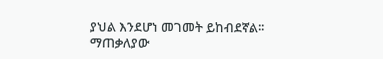ያህል እንደሆነ መገመት ይከብደኛል፡፡ ማጠቃለያው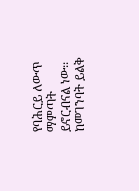የባሕርይ ለውጥ ማምጣት ይኖርብናል ነው፡፡ ከመገንባት ይልቅ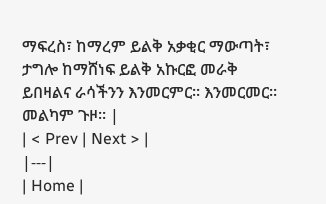ማፍረስ፣ ከማረም ይልቅ አቃቂር ማውጣት፣ ታግሎ ከማሸነፍ ይልቅ አኩርፎ መራቅ ይበዛልና ራሳችንን እንመርምር፡፡ እንመርመር፡፡ መልካም ጉዞ፡፡ |
| < Prev | Next > |
|---|
| Home |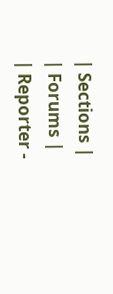| Sections |
| Forums |
| Reporter -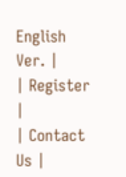English Ver. |
| Register |
| Contact Us |